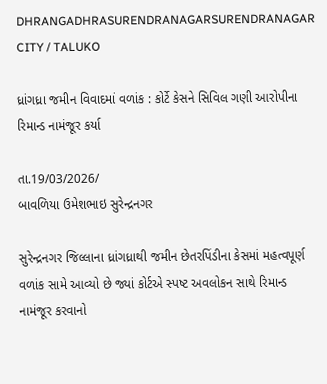DHRANGADHRASURENDRANAGARSURENDRANAGAR CITY / TALUKO

ધ્રાંગધ્રા જમીન વિવાદમાં વળાંક : કોર્ટે કેસને સિવિલ ગણી આરોપીના રિમાન્ડ નામંજૂર કર્યા

તા.19/03/2026/
બાવળિયા ઉમેશભાઇ સુરેન્દ્રનગર

સુરેન્દ્રનગર જિલ્લાના ધ્રાંગધ્રાથી જમીન છેતરપિંડીના કેસમાં મહત્વપૂર્ણ વળાંક સામે આવ્યો છે જ્યાં કોર્ટએ સ્પષ્ટ અવલોકન સાથે રિમાન્ડ નામંજૂર કરવાનો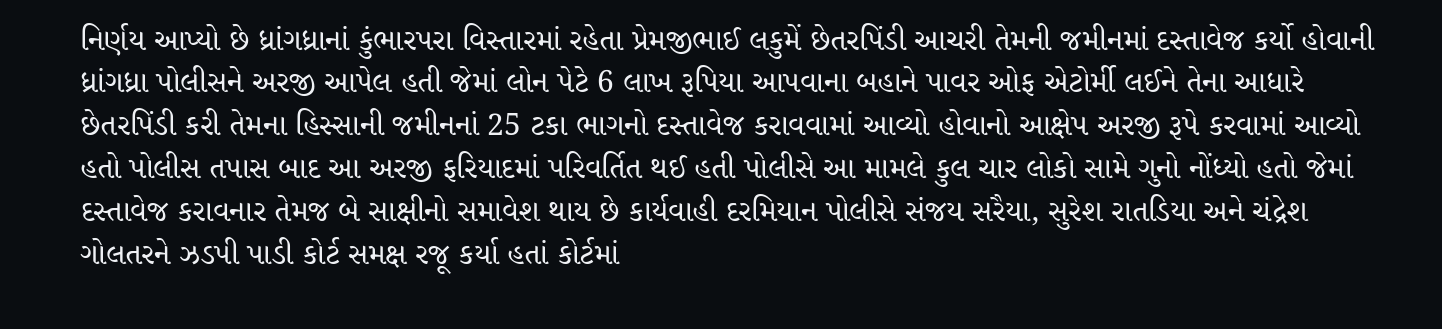નિર્ણય આપ્યો છે ધ્રાંગધ્રાનાં કુંભારપરા વિસ્તારમાં રહેતા પ્રેમજીભાઈ લકુમેં છેતરપિંડી આચરી તેમની જમીનમાં દસ્તાવેજ કર્યો હોવાની ધ્રાંગધ્રા પોલીસને અરજી આપેલ હતી જેમાં લોન પેટે 6 લાખ રૂપિયા આપવાના બહાને પાવર ઓફ એટોર્મી લઈને તેના આધારે છેતરપિંડી કરી તેમના હિસ્સાની જમીનનાં 25 ટકા ભાગનો દસ્તાવેજ કરાવવામાં આવ્યો હોવાનો આક્ષેપ અરજી રૂપે કરવામાં આવ્યો હતો પોલીસ તપાસ બાદ આ અરજી ફરિયાદમાં પરિવર્તિત થઈ હતી પોલીસે આ મામલે કુલ ચાર લોકો સામે ગુનો નોંધ્યો હતો જેમાં દસ્તાવેજ કરાવનાર તેમજ બે સાક્ષીનો સમાવેશ થાય છે કાર્યવાહી દરમિયાન પોલીસે સંજય સરૈયા, સુરેશ રાતડિયા અને ચંદ્રેશ ગોલતરને ઝડપી પાડી કોર્ટ સમક્ષ રજૂ કર્યા હતાં કોર્ટમાં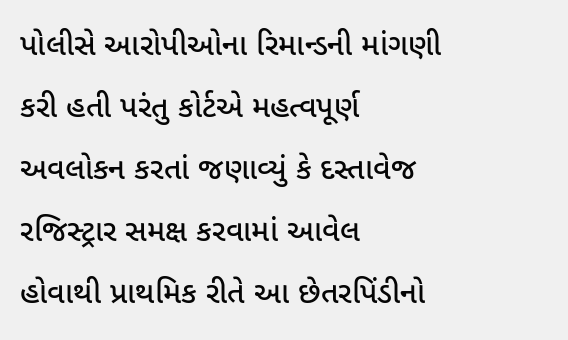પોલીસે આરોપીઓના રિમાન્ડની માંગણી કરી હતી પરંતુ કોર્ટએ મહત્વપૂર્ણ અવલોકન કરતાં જણાવ્યું કે દસ્તાવેજ રજિસ્ટ્રાર સમક્ષ કરવામાં આવેલ હોવાથી પ્રાથમિક રીતે આ છેતરપિંડીનો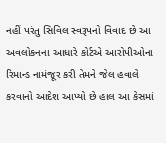નહીં પરંતુ સિવિલ સ્વરૂપનો વિવાદ છે આ અવલોકનના આધારે કોર્ટએ આરોપીઓના રિમાન્ડ નામંજૂર કરી તેમને જેલ હવાલે કરવાનો આદેશ આપ્યો છે હાલ આ કેસમાં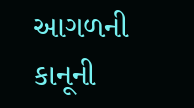આગળની કાનૂની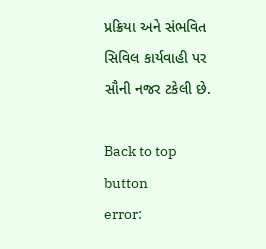પ્રક્રિયા અને સંભવિત સિવિલ કાર્યવાહી પર સૌની નજર ટકેલી છે.

Back to top button
error: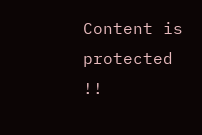Content is protected !!